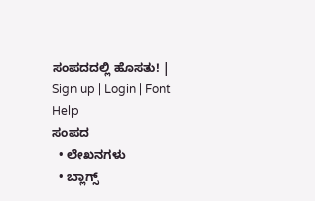ಸಂಪದದಲ್ಲಿ ಹೊಸತು! | Sign up | Login | Font Help
ಸಂಪದ
  • ಲೇಖನಗಳು
  • ಬ್ಲಾಗ್ಸ್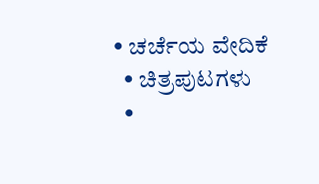• ಚರ್ಚೆಯ ವೇದಿಕೆ
  • ಚಿತ್ರಪುಟಗಳು
  •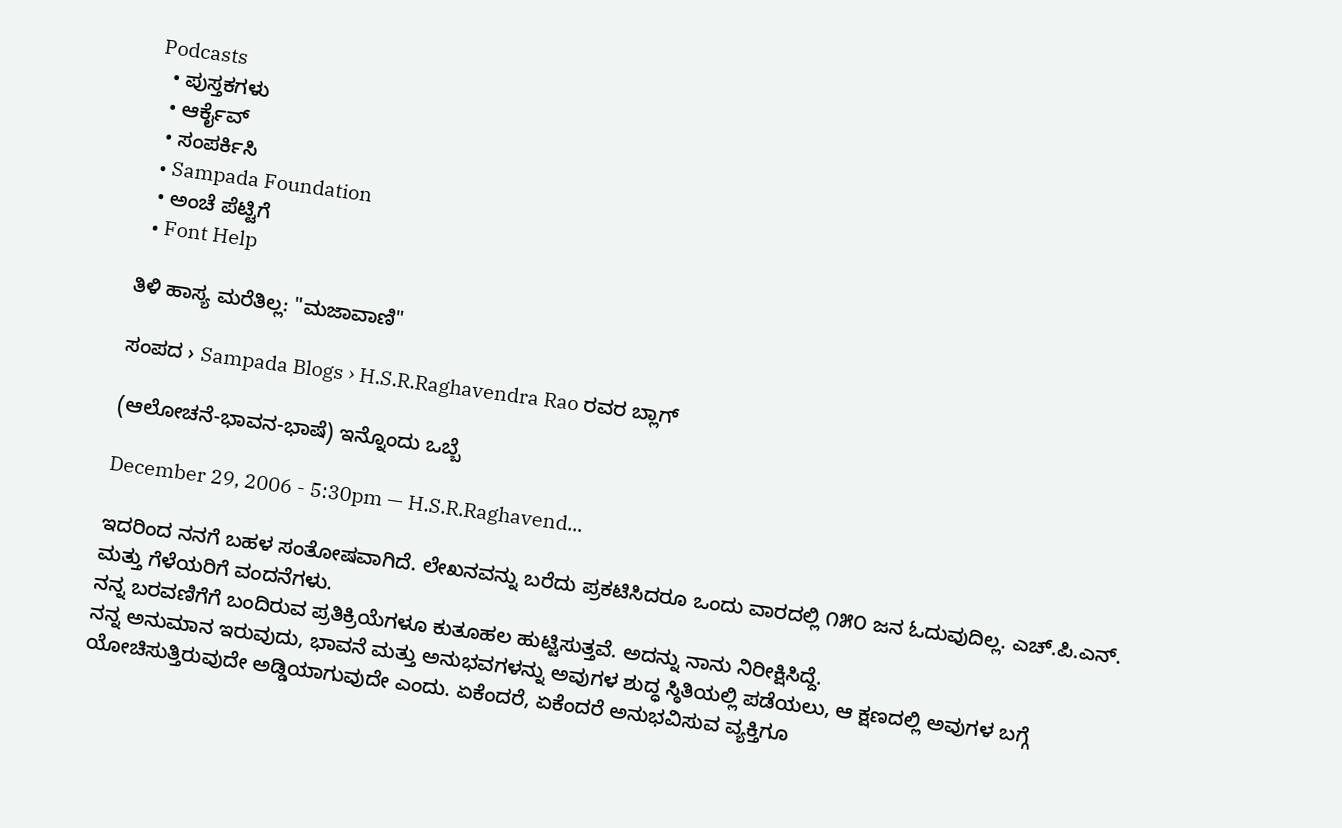Podcasts
  • ಪುಸ್ತಕಗಳು
  • ಆರ್ಕೈವ್
  • ಸಂಪರ್ಕಿಸಿ
  • Sampada Foundation
  • ಅಂಚೆ ಪೆಟ್ಟಿಗೆ
  • Font Help

ತಿಳಿ ಹಾಸ್ಯ ಮರೆತಿಲ್ಲ: "ಮಜಾವಾಣಿ"

ಸಂಪದ › Sampada Blogs › H.S.R.Raghavendra Rao ರವರ ಬ್ಲಾಗ್

(ಆಲೋಚನೆ-ಭಾವನ-ಭಾಷೆ) ಇನ್ನೊಂದು ಒಬ್ಬೆ

December 29, 2006 - 5:30pm — H.S.R.Raghavend...

ಇದರಿಂದ ನನಗೆ ಬಹಳ ಸಂತೋಷವಾಗಿದೆ. ಲೇಖನವನ್ನು ಬರೆದು ಪ್ರಕಟಿಸಿದರೂ ಒಂದು ವಾರದಲ್ಲಿ ೧೫೦ ಜನ ಓದುವುದಿಲ್ಲ. ಎಚ್.ಪಿ.ಎನ್. ಮತ್ತು ಗೆಳೆಯರಿಗೆ ವಂದನೆಗಳು.
ನನ್ನ ಬರವಣಿಗೆಗೆ ಬಂದಿರುವ ಪ್ರತಿಕ್ರಿಯೆಗಳೂ ಕುತೂಹಲ ಹುಟ್ಟಿಸುತ್ತವೆ. ಅದನ್ನು ನಾನು ನಿರೀಕ್ಷಿಸಿದ್ದೆ.
ನನ್ನ ಅನುಮಾನ ಇರುವುದು, ಭಾವನೆ ಮತ್ತು ಅನುಭವಗಳನ್ನು ಅವುಗಳ ಶುದ್ಧ ಸ್ಠಿತಿಯಲ್ಲಿ ಪಡೆಯಲು, ಆ ಕ್ಷಣದಲ್ಲಿ ಅವುಗಳ ಬಗ್ಗೆ ಯೋಚಿಸುತ್ತಿರುವುದೇ ಅಡ್ಡಿಯಾಗುವುದೇ ಎಂದು. ಏಕೆಂದರೆ, ಏಕೆಂದರೆ ಅನುಭವಿಸುವ ವ್ಯಕ್ತಿಗೂ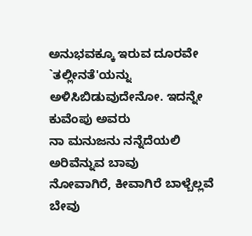ಅನುಭವಕ್ಕೂ ಇರುವ ದೂರವೇ `ತಲ್ಲೀನತೆ'ಯನ್ನು ಅಳಿಸಿಬಿಡುವುದೇನೋ. ಇದನ್ನೇ ಕುವೆಂಪು ಅವರು
ನಾ ಮನುಜನು ನನ್ನೆದೆಯಲಿ ಅರಿವೆನ್ನುವ ಬಾವು
ನೋವಾಗಿರೆ, ಕೀವಾಗಿರೆ ಬಾಳ್ಬೆಲ್ಲವೆ ಬೇವು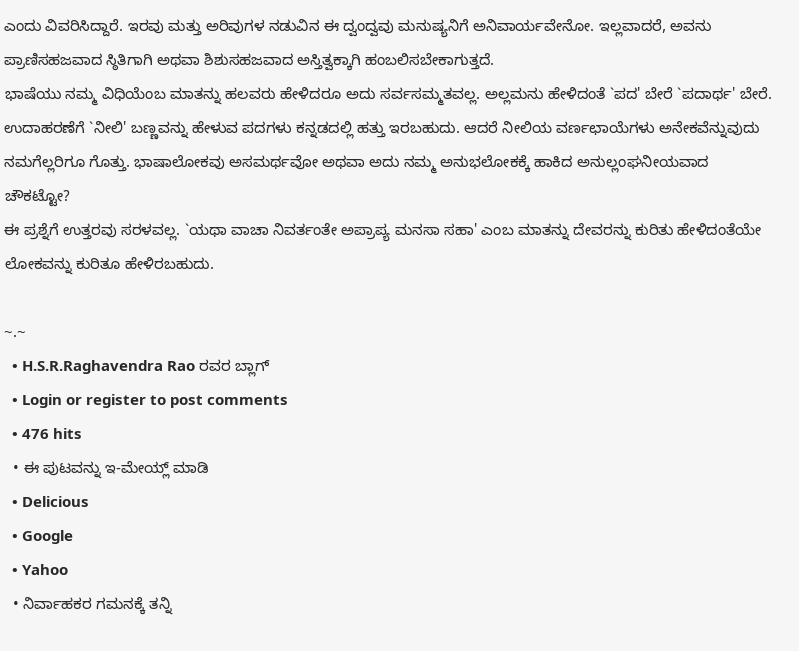ಎಂದು ವಿವರಿಸಿದ್ದಾರೆ. ಇರವು ಮತ್ತು ಅರಿವುಗಳ ನಡುವಿನ ಈ ದ್ವಂದ್ವವು ಮನುಷ್ಯನಿಗೆ ಅನಿವಾರ್ಯವೇನೋ. ಇಲ್ಲವಾದರೆ, ಅವನು ಪ್ರಾಣಿಸಹಜವಾದ ಸ್ಠಿತಿಗಾಗಿ ಅಥವಾ ಶಿಶುಸಹಜವಾದ ಅಸ್ತಿತ್ವಕ್ಕಾಗಿ ಹಂಬಲಿಸಬೇಕಾಗುತ್ತದೆ.
ಭಾಷೆಯು ನಮ್ಮ ವಿಧಿಯೆಂಬ ಮಾತನ್ನು ಹಲವರು ಹೇಳಿದರೂ ಅದು ಸರ್ವಸಮ್ಮತವಲ್ಲ. ಅಲ್ಲಮನು ಹೇಳಿದಂತೆ `ಪದ' ಬೇರೆ `ಪದಾರ್ಥ' ಬೇರೆ. ಉದಾಹರಣೆಗೆ `ನೀಲಿ' ಬಣ್ಣವನ್ನು ಹೇಳುವ ಪದಗಳು ಕನ್ನಡದಲ್ಲಿ ಹತ್ತು ಇರಬಹುದು. ಆದರೆ ನೀಲಿಯ ವರ್ಣಛಾಯೆಗಳು ಅನೇಕವೆನ್ನುವುದು ನಮಗೆಲ್ಲರಿಗೂ ಗೊತ್ತು. ಭಾಷಾಲೋಕವು ಅಸಮರ್ಥವೋ ಅಥವಾ ಅದು ನಮ್ಮ ಅನುಭಲೋಕಕ್ಕೆ ಹಾಕಿದ ಅನುಲ್ಲಂಘನೀಯವಾದ ಚೌಕಟ್ಟೋ?
ಈ ಪ್ರಶ್ನೆಗೆ ಉತ್ತರವು ಸರಳವಲ್ಲ. `ಯಥಾ ವಾಚಾ ನಿವರ್ತಂತೇ ಅಪ್ರಾಪ್ಯ ಮನಸಾ ಸಹಾ' ಎಂಬ ಮಾತನ್ನು ದೇವರನ್ನು ಕುರಿತು ಹೇಳಿದಂತೆಯೇ ಲೋಕವನ್ನು ಕುರಿತೂ ಹೇಳಿರಬಹುದು.

~.~
  • H.S.R.Raghavendra Rao ರವರ ಬ್ಲಾಗ್
  • Login or register to post comments
  • 476 hits
  • ಈ ಪುಟವನ್ನು ಇ-ಮೇಯ್ಲ್ ಮಾಡಿ
  • Delicious
  • Google
  • Yahoo
  • ನಿರ್ವಾಹಕರ ಗಮನಕ್ಕೆ ತನ್ನಿ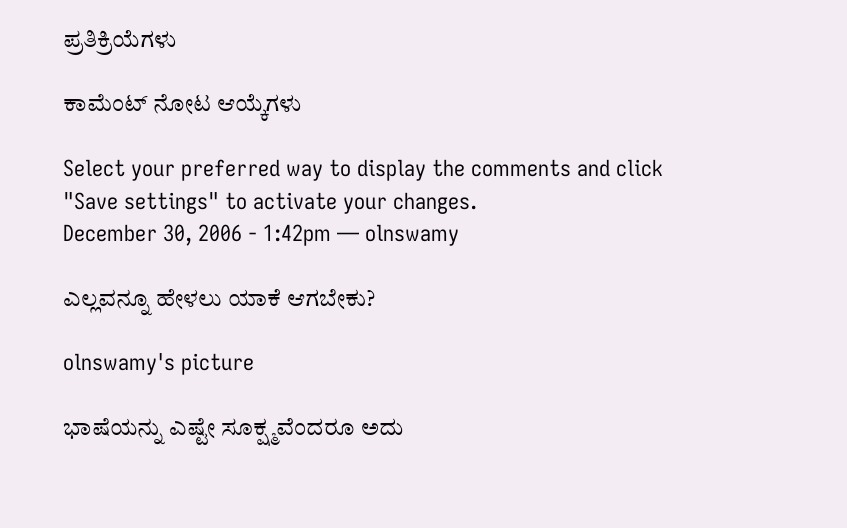ಪ್ರತಿಕ್ರಿಯೆಗಳು

ಕಾಮೆಂಟ್ ನೋಟ ಆಯ್ಕೆಗಳು

Select your preferred way to display the comments and click "Save settings" to activate your changes.
December 30, 2006 - 1:42pm — olnswamy

ಎಲ್ಲವನ್ನೂ ಹೇಳಲು ಯಾಕೆ ಆಗಬೇಕು?

olnswamy's picture

ಭಾಷೆಯನ್ನು ಎಷ್ಟೇ ಸೂಕ್ಷ್ಮವೆಂದರೂ ಅದು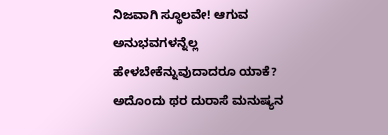ನಿಜವಾಗಿ ಸ್ಥೂಲವೇ! ಆಗುವ ಅನುಭವಗಳನ್ನೆಲ್ಲ ಹೇಳಬೇಕೆನ್ನುವುದಾದರೂ ಯಾಕೆ? ಅದೊಂದು ಥರ ದುರಾಸೆ ಮನುಷ್ಯನ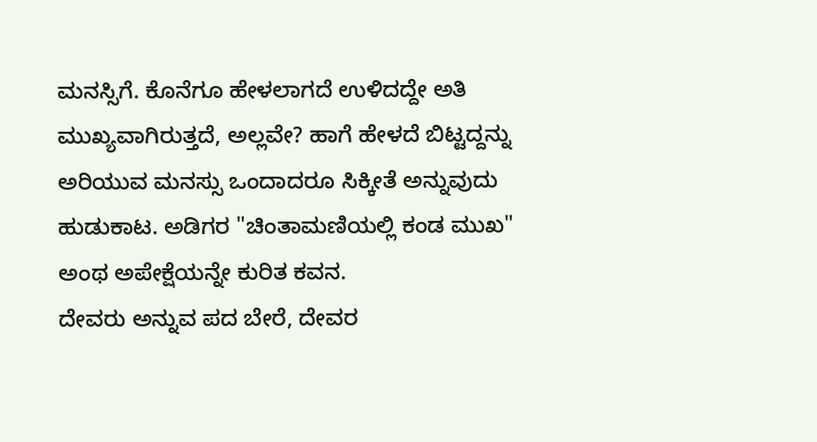ಮನಸ್ಸಿಗೆ. ಕೊನೆಗೂ ಹೇಳಲಾಗದೆ ಉಳಿದದ್ದೇ ಅತಿ ಮುಖ್ಯವಾಗಿರುತ್ತದೆ, ಅಲ್ಲವೇ? ಹಾಗೆ ಹೇಳದೆ ಬಿಟ್ಟದ್ದನ್ನು ಅರಿಯುವ ಮನಸ್ಸು ಒಂದಾದರೂ ಸಿಕ್ಕೀತೆ ಅನ್ನುವುದು ಹುಡುಕಾಟ. ಅಡಿಗರ "ಚಿಂತಾಮಣಿಯಲ್ಲಿ ಕಂಡ ಮುಖ" ಅಂಥ ಅಪೇಕ್ಷೆಯನ್ನೇ ಕುರಿತ ಕವನ.
ದೇವರು ಅನ್ನುವ ಪದ ಬೇರೆ, ದೇವರ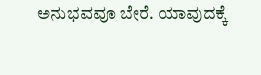ಅನುಭವವೂ ಬೇರೆ. ಯಾವುದಕ್ಕೆ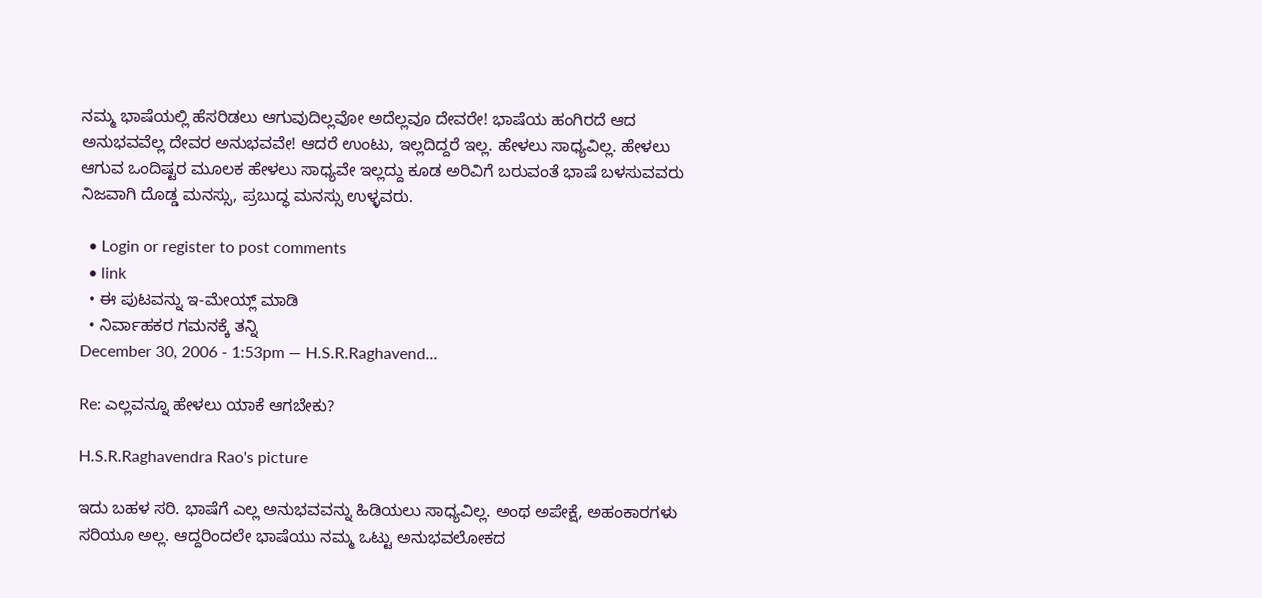ನಮ್ಮ ಭಾಷೆಯಲ್ಲಿ ಹೆಸರಿಡಲು ಆಗುವುದಿಲ್ಲವೋ ಅದೆಲ್ಲವೂ ದೇವರೇ! ಭಾಷೆಯ ಹಂಗಿರದೆ ಆದ ಅನುಭವವೆಲ್ಲ ದೇವರ ಅನುಭವವೇ! ಆದರೆ ಉಂಟು, ಇಲ್ಲದಿದ್ದರೆ ಇಲ್ಲ. ಹೇಳಲು ಸಾಧ್ಯವಿಲ್ಲ. ಹೇಳಲು ಆಗುವ ಒಂದಿಷ್ಟರ ಮೂಲಕ ಹೇಳಲು ಸಾಧ್ಯವೇ ಇಲ್ಲದ್ದು ಕೂಡ ಅರಿವಿಗೆ ಬರುವಂತೆ ಭಾಷೆ ಬಳಸುವವರು ನಿಜವಾಗಿ ದೊಡ್ಡ ಮನಸ್ಸು, ಪ್ರಬುದ್ಧ ಮನಸ್ಸು ಉಳ್ಳವರು.

  • Login or register to post comments
  • link
  • ಈ ಪುಟವನ್ನು ಇ-ಮೇಯ್ಲ್ ಮಾಡಿ
  • ನಿರ್ವಾಹಕರ ಗಮನಕ್ಕೆ ತನ್ನಿ
December 30, 2006 - 1:53pm — H.S.R.Raghavend...

Re: ಎಲ್ಲವನ್ನೂ ಹೇಳಲು ಯಾಕೆ ಆಗಬೇಕು?

H.S.R.Raghavendra Rao's picture

ಇದು ಬಹಳ ಸರಿ. ಭಾಷೆಗೆ ಎಲ್ಲ ಅನುಭವವನ್ನು ಹಿಡಿಯಲು ಸಾಧ್ಯವಿಲ್ಲ. ಅಂಥ ಅಪೇಕ್ಷೆ, ಅಹಂಕಾರಗಳು ಸರಿಯೂ ಅಲ್ಲ. ಆದ್ದರಿಂದಲೇ ಭಾಷೆಯು ನಮ್ಮ ಒಟ್ಟು ಅನುಭವಲೋಕದ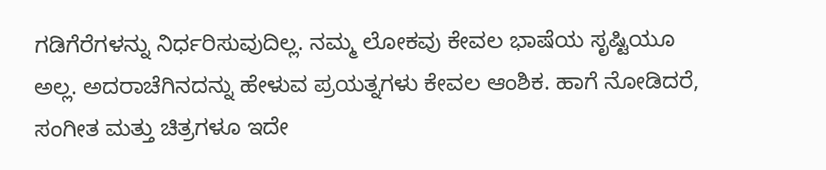ಗಡಿಗೆರೆಗಳನ್ನು ನಿರ್ಧರಿಸುವುದಿಲ್ಲ. ನಮ್ಮ ಲೋಕವು ಕೇವಲ ಭಾಷೆಯ ಸೃಷ್ಟಿಯೂ ಅಲ್ಲ. ಅದರಾಚೆಗಿನದನ್ನು ಹೇಳುವ ಪ್ರಯತ್ನಗಳು ಕೇವಲ ಆಂಶಿಕ. ಹಾಗೆ ನೋಡಿದರೆ, ಸಂಗೀತ ಮತ್ತು ಚಿತ್ರಗಳೂ ಇದೇ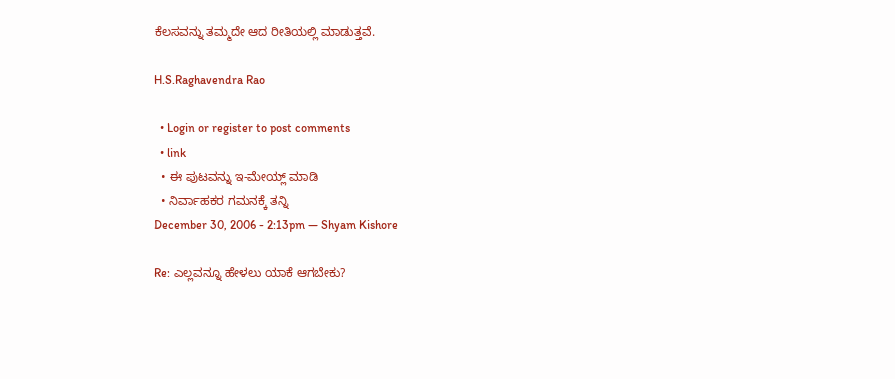ಕೆಲಸವನ್ನು ತಮ್ಮದೇ ಆದ ರೀತಿಯಲ್ಲಿ ಮಾಡುತ್ತವೆ.

H.S.Raghavendra Rao

  • Login or register to post comments
  • link
  • ಈ ಪುಟವನ್ನು ಇ-ಮೇಯ್ಲ್ ಮಾಡಿ
  • ನಿರ್ವಾಹಕರ ಗಮನಕ್ಕೆ ತನ್ನಿ
December 30, 2006 - 2:13pm — Shyam Kishore

Re: ಎಲ್ಲವನ್ನೂ ಹೇಳಲು ಯಾಕೆ ಆಗಬೇಕು?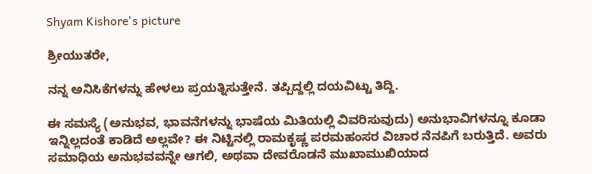Shyam Kishore's picture

ಶ್ರೀಯುತರೇ,

ನನ್ನ ಅನಿಸಿಕೆಗಳನ್ನು ಹೇಳಲು ಪ್ರಯತ್ನಿಸುತ್ತೇನೆ. ತಪ್ಪಿದ್ದಲ್ಲಿ ದಯವಿಟ್ಟು ತಿದ್ದಿ.

ಈ ಸಮಸ್ಯೆ (ಅನುಭವ, ಭಾವನೆಗಳನ್ನು ಭಾಷೆಯ ಮಿತಿಯಲ್ಲಿ ವಿವರಿಸುವುದು) ಅನುಭಾವಿಗಳನ್ನೂ ಕೂಡಾ ಇನ್ನಿಲ್ಲದಂತೆ ಕಾಡಿದೆ ಅಲ್ಲವೇ? ಈ ನಿಟ್ಟಿನಲ್ಲಿ ರಾಮಕೃಷ್ಣ ಪರಮಹಂಸರ ವಿಚಾರ ನೆನಪಿಗೆ ಬರುತ್ತಿದೆ. ಅವರು ಸಮಾಧಿಯ ಅನುಭವವನ್ನೇ ಆಗಲಿ, ಅಥವಾ ದೇವರೊಡನೆ ಮುಖಾಮುಖಿಯಾದ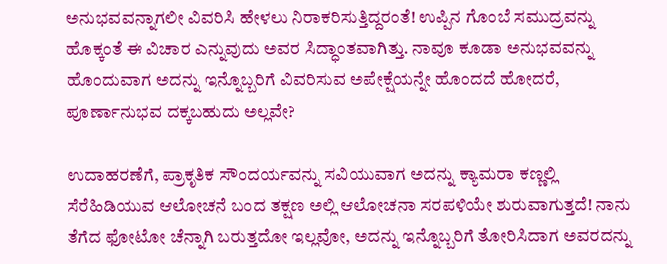ಅನುಭವವನ್ನಾಗಲೀ ವಿವರಿಸಿ ಹೇಳಲು ನಿರಾಕರಿಸುತ್ತಿದ್ದರಂತೆ! ಉಪ್ಪಿನ ಗೊಂಬೆ ಸಮುದ್ರವನ್ನು ಹೊಕ್ಕಂತೆ ಈ ವಿಚಾರ ಎನ್ನುವುದು ಅವರ ಸಿದ್ಧಾಂತವಾಗಿತ್ತು. ನಾವೂ ಕೂಡಾ ಅನುಭವವನ್ನು ಹೊಂದುವಾಗ ಅದನ್ನು ಇನ್ನೊಬ್ಬರಿಗೆ ವಿವರಿಸುವ ಅಪೇಕ್ಷೆಯನ್ನೇ ಹೊಂದದೆ ಹೋದರೆ, ಪೂರ್ಣಾನುಭವ ದಕ್ಕಬಹುದು ಅಲ್ಲವೇ?

ಉದಾಹರಣೆಗೆ, ಪ್ರಾಕೃತಿಕ ಸೌಂದರ್ಯವನ್ನು ಸವಿಯುವಾಗ ಅದನ್ನು ಕ್ಯಾಮರಾ ಕಣ್ಣಲ್ಲಿ ಸೆರೆಹಿಡಿಯುವ ಆಲೋಚನೆ ಬಂದ ತಕ್ಷಣ ಅಲ್ಲಿ ಆಲೋಚನಾ ಸರಪಳಿಯೇ ಶುರುವಾಗುತ್ತದೆ! ನಾನು ತೆಗೆದ ಫೋಟೋ ಚೆನ್ನಾಗಿ ಬರುತ್ತದೋ ಇಲ್ಲವೋ, ಅದನ್ನು ಇನ್ನೊಬ್ಬರಿಗೆ ತೋರಿಸಿದಾಗ ಅವರದನ್ನು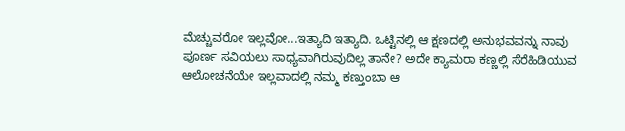ಮೆಚ್ಚುವರೋ ಇಲ್ಲವೋ...ಇತ್ಯಾದಿ ಇತ್ಯಾದಿ. ಒಟ್ಟಿನಲ್ಲಿ ಆ ಕ್ಷಣದಲ್ಲಿ ಅನುಭವವನ್ನು ನಾವು ಪೂರ್ಣ ಸವಿಯಲು ಸಾಧ್ಯವಾಗಿರುವುದಿಲ್ಲ ತಾನೇ? ಅದೇ ಕ್ಯಾಮರಾ ಕಣ್ಣಲ್ಲಿ ಸೆರೆಹಿಡಿಯುವ ಆಲೋಚನೆಯೇ ಇಲ್ಲವಾದಲ್ಲಿ ನಮ್ಮ ಕಣ್ತುಂಬಾ ಆ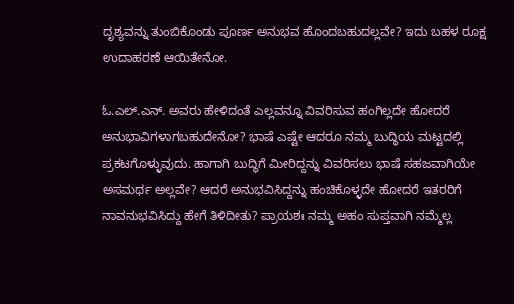ದೃಶ್ಯವನ್ನು ತುಂಬಿಕೊಂಡು ಪೂರ್ಣ ಅನುಭವ ಹೊಂದಬಹುದಲ್ಲವೇ? ಇದು ಬಹಳ ರೂಕ್ಷ ಉದಾಹರಣೆ ಆಯಿತೇನೋ.

ಓ.ಎಲ್.ಎನ್. ಅವರು ಹೇಳಿದಂತೆ ಎಲ್ಲವನ್ನೂ ವಿವರಿಸುವ ಹಂಗಿಲ್ಲದೇ ಹೋದರೆ ಅನುಭಾವಿಗಳಾಗಬಹುದೇನೋ? ಭಾಷೆ ಎಷ್ಟೇ ಆದರೂ ನಮ್ಮ ಬುದ್ಧಿಯ ಮಟ್ಟದಲ್ಲಿ ಪ್ರಕಟಗೊಳ್ಳುವುದು. ಹಾಗಾಗಿ ಬುದ್ಧಿಗೆ ಮೀರಿದ್ದನ್ನು ವಿವರಿಸಲು ಭಾಷೆ ಸಹಜವಾಗಿಯೇ ಅಸಮರ್ಥ ಅಲ್ಲವೇ? ಆದರೆ ಅನುಭವಿಸಿದ್ದನ್ನು ಹಂಚಿಕೊಳ್ಳದೇ ಹೋದರೆ ಇತರರಿಗೆ ನಾವನುಭವಿಸಿದ್ದು ಹೇಗೆ ತಿಳಿದೀತು? ಪ್ರಾಯಶಃ ನಮ್ಮ ಅಹಂ ಸುಪ್ತವಾಗಿ ನಮ್ಮೆಲ್ಲ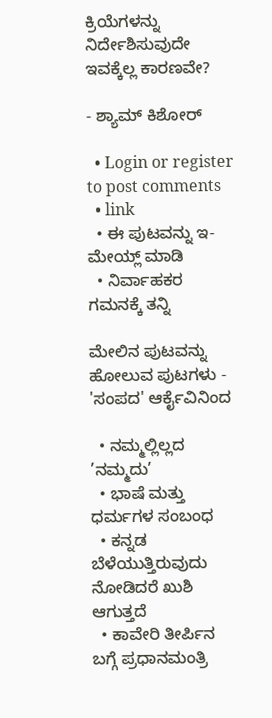ಕ್ರಿಯೆಗಳನ್ನು ನಿರ್ದೇಶಿಸುವುದೇ ಇವಕ್ಕೆಲ್ಲ ಕಾರಣವೇ?

- ಶ್ಯಾಮ್ ಕಿಶೋರ್

  • Login or register to post comments
  • link
  • ಈ ಪುಟವನ್ನು ಇ-ಮೇಯ್ಲ್ ಮಾಡಿ
  • ನಿರ್ವಾಹಕರ ಗಮನಕ್ಕೆ ತನ್ನಿ

ಮೇಲಿನ ಪುಟವನ್ನು ಹೋಲುವ ಪುಟಗಳು - 'ಸಂಪದ' ಆರ್ಕೈವಿನಿಂದ

  • ನಮ್ಮಲ್ಲಿಲ್ಲದ ’ನಮ್ಮದು’
  • ಭಾಷೆ ಮತ್ತು ಧರ್ಮಗಳ ಸಂಬಂಧ
  • ಕನ್ನಡ ಬೆಳೆಯುತ್ತಿರುವುದು ನೋಡಿದರೆ ಖುಶಿ ಆಗುತ್ತದೆ
  • ಕಾವೇರಿ ತೀರ್ಪಿನ ಬಗ್ಗೆ ಪ್ರಧಾನಮಂತ್ರಿ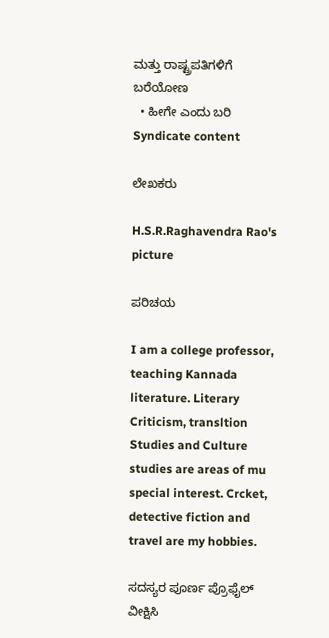ಮತ್ತು ರಾಷ್ಟ್ರಪತಿಗಳಿಗೆ ಬರೆಯೋಣ
  • ಹೀಗೇ ಎಂದು ಬರಿ
Syndicate content

ಲೇಖಕರು

H.S.R.Raghavendra Rao's picture

ಪರಿಚಯ

I am a college professor, teaching Kannada literature. Literary Criticism, transltion Studies and Culture studies are areas of mu special interest. Crcket, detective fiction and travel are my hobbies.

ಸದಸ್ಯರ ಪೂರ್ಣ ಪ್ರೊಫೈಲ್ ವೀಕ್ಷಿಸಿ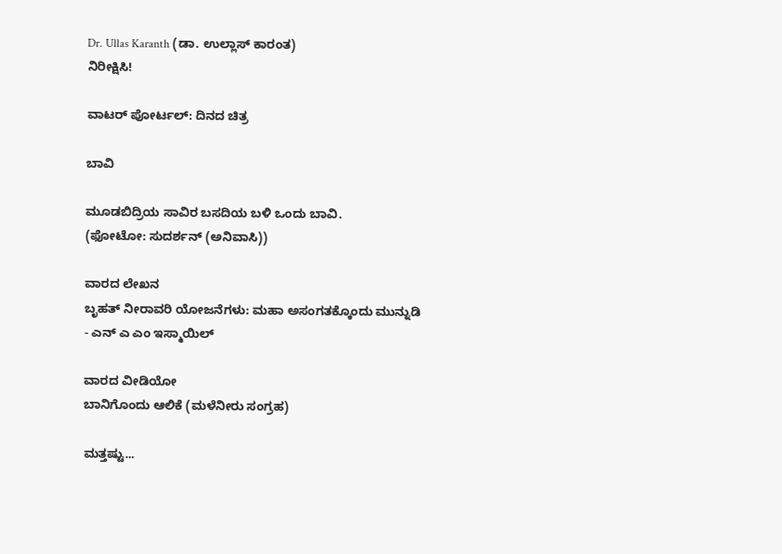Dr. Ullas Karanth (ಡಾ. ಉಲ್ಲಾಸ್ ಕಾರಂತ)
ನಿರೀಕ್ಷಿಸಿ!

ವಾಟರ್ ಪೋರ್ಟಲ್: ದಿನದ ಚಿತ್ರ

ಬಾವಿ

ಮೂಡಬಿದ್ರಿಯ ಸಾವಿರ ಬಸದಿಯ ಬಳಿ ಒಂದು ಬಾವಿ.
(ಫೋಟೋ: ಸುದರ್ಶನ್ (ಅನಿವಾಸಿ))

ವಾರದ ಲೇಖನ
ಬೃಹತ್ ನೀರಾವರಿ ಯೋಜನೆಗಳು: ಮಹಾ ಅಸಂಗತಕ್ಕೊಂದು ಮುನ್ನುಡಿ - ಎನ್ ಎ ಎಂ ಇಸ್ಮಾಯಿಲ್

ವಾರದ ವೀಡಿಯೋ
ಬಾನಿಗೊಂದು ಆಲಿಕೆ (ಮಳೆನೀರು ಸಂಗ್ರಹ)

ಮತ್ತಷ್ಟು...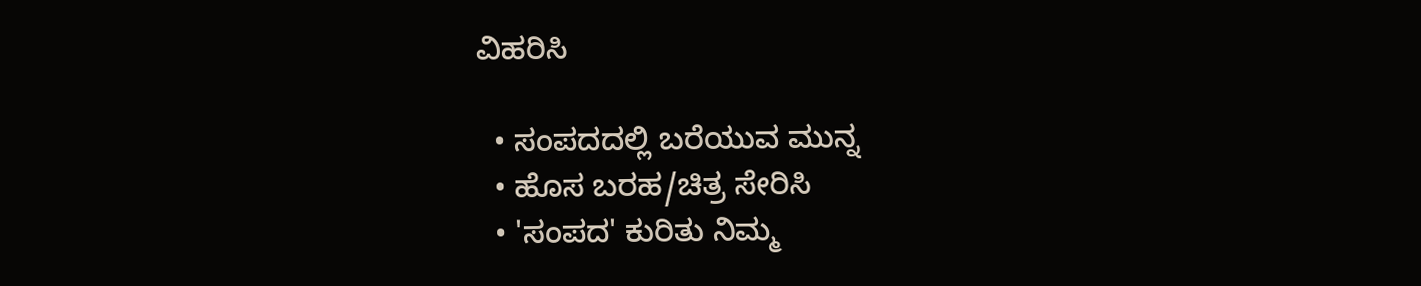ವಿಹರಿಸಿ

  • ಸಂಪದದಲ್ಲಿ ಬರೆಯುವ ಮುನ್ನ
  • ಹೊಸ ಬರಹ/ಚಿತ್ರ ಸೇರಿಸಿ
  • 'ಸಂಪದ' ಕುರಿತು ನಿಮ್ಮ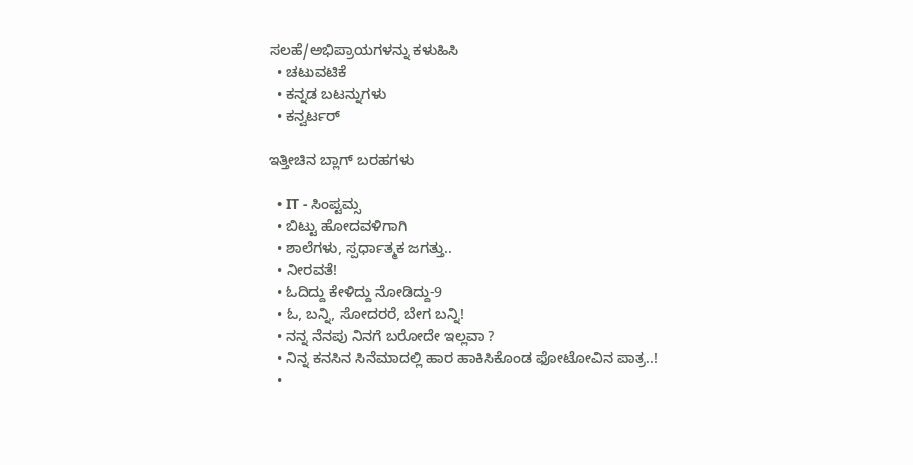ಸಲಹೆ/ಅಭಿಪ್ರಾಯಗಳನ್ನು ಕಳುಹಿಸಿ
  • ಚಟುವಟಿಕೆ
  • ಕನ್ನಡ ಬಟನ್ನುಗಳು
  • ಕನ್ವರ್ಟರ್

ಇತ್ತೀಚಿನ ಬ್ಲಾಗ್ ಬರಹಗಳು

  • IT - ಸಿಂಪ್ಟಮ್ಸ
  • ಬಿಟ್ಟು ಹೋದವಳಿಗಾಗಿ
  • ಶಾಲೆಗಳು, ಸ್ಪರ್ಧಾತ್ಮಕ ಜಗತ್ತು..
  • ನೀರವತೆ!
  • ಓದಿದ್ದು ಕೇಳಿದ್ದು ನೋಡಿದ್ದು-9
  • ಓ, ಬನ್ನಿ, ಸೋದರರೆ, ಬೇಗ ಬನ್ನಿ!
  • ನನ್ನ ನೆನಪು ನಿನಗೆ ಬರೋದೇ ಇಲ್ಲವಾ ?
  • ನಿನ್ನ ಕನಸಿನ ಸಿನೆಮಾದಲ್ಲಿ ಹಾರ ಹಾಕಿಸಿಕೊಂಡ ಫೋಟೋವಿನ ಪಾತ್ರ..!
  •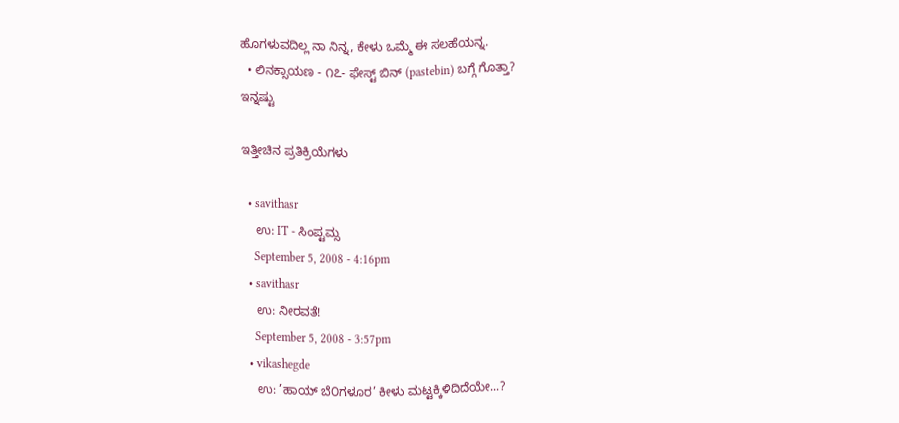ಹೊಗಳುವದಿಲ್ಲ ನಾ ನಿನ್ನ, ಕೇಳು ಒಮ್ಮೆ ಈ ಸಲಹೆಯನ್ನ.
  • ಲಿನಕ್ಸಾಯಣ - ೧೭- ಫೇಸ್ಟ್ ಬಿನ್ (pastebin) ಬಗ್ಗೆ ಗೊತ್ತಾ?
ಇನ್ನಷ್ಟು

ಇತ್ತೀಚಿನ ಪ್ರತಿಕ್ರಿಯೆಗಳು

  • savithasr
    ಉ: IT - ಸಿಂಪ್ಟಮ್ಸ
    September 5, 2008 - 4:16pm
  • savithasr
    ಉ: ನೀರವತೆ!
    September 5, 2008 - 3:57pm
  • vikashegde
    ಉ: ’ಹಾಯ್ ಬೆ೦ಗಳೂರ’ ಕೀಳು ಮಟ್ಟಕ್ಕಿಳಿದಿದೆಯೇ...?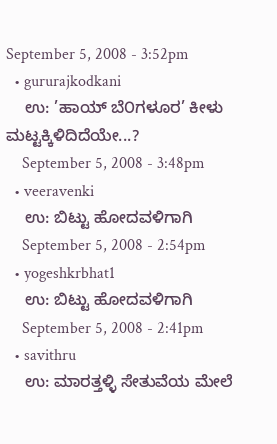September 5, 2008 - 3:52pm
  • gururajkodkani
    ಉ: ’ಹಾಯ್ ಬೆ೦ಗಳೂರ’ ಕೀಳು ಮಟ್ಟಕ್ಕಿಳಿದಿದೆಯೇ...?
    September 5, 2008 - 3:48pm
  • veeravenki
    ಉ: ಬಿಟ್ಟು ಹೋದವಳಿಗಾಗಿ
    September 5, 2008 - 2:54pm
  • yogeshkrbhat1
    ಉ: ಬಿಟ್ಟು ಹೋದವಳಿಗಾಗಿ
    September 5, 2008 - 2:41pm
  • savithru
    ಉ: ಮಾರತ್ತಳ್ಳಿ ಸೇತುವೆಯ ಮೇಲೆ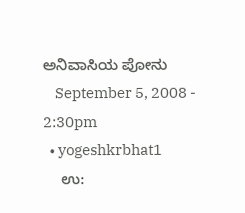ಅನಿವಾಸಿಯ ಪೋನು
    September 5, 2008 - 2:30pm
  • yogeshkrbhat1
    ಉ: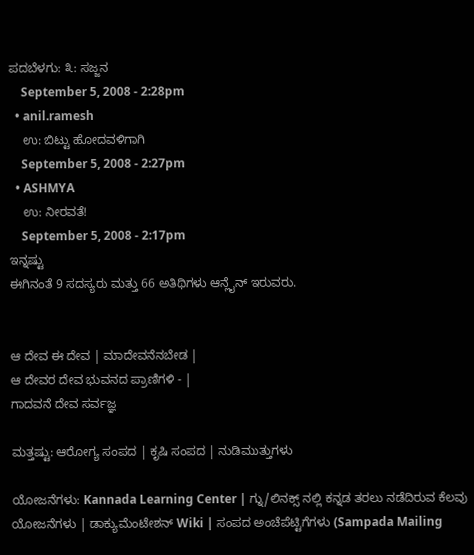ಪದಬೆಳಗು: ೩: ಸಜ್ಜನ
    September 5, 2008 - 2:28pm
  • anil.ramesh
    ಉ: ಬಿಟ್ಟು ಹೋದವಳಿಗಾಗಿ
    September 5, 2008 - 2:27pm
  • ASHMYA
    ಉ: ನೀರವತೆ!
    September 5, 2008 - 2:17pm
ಇನ್ನಷ್ಟು
ಈಗಿನಂತೆ 9 ಸದಸ್ಯರು ಮತ್ತು 66 ಅತಿಥಿಗಳು ಆನ್ಲೈನ್ ಇರುವರು.


ಆ ದೇವ ಈ ದೇವ | ಮಾದೇವನೆನಬೇಡ |
ಆ ದೇವರ ದೇವ ಭುವನದ ಪ್ರಾಣಿಗಳಿ - |
ಗಾದವನೆ ದೇವ ಸರ್ವಜ್ಞ

ಮತ್ತಷ್ಟು: ಆರೋಗ್ಯ ಸಂಪದ | ಕೃಷಿ ಸಂಪದ | ನುಡಿಮುತ್ತುಗಳು

ಯೋಜನೆಗಳು: Kannada Learning Center | ಗ್ನು/ಲಿನಕ್ಸ್ ನಲ್ಲಿ ಕನ್ನಡ ತರಲು ನಡೆದಿರುವ ಕೆಲವು ಯೋಜನೆಗಳು | ಡಾಕ್ಯುಮೆಂಟೇಶನ್ Wiki | ಸಂಪದ ಅಂಚೆಪೆಟ್ಟಿಗೆಗಳು (Sampada Mailing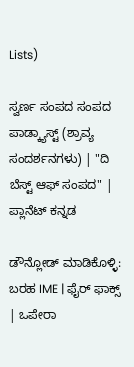Lists)

ಸ್ವರ್ಣ ಸಂಪದ ಸಂಪದ ಪಾಡ್ಕ್ಯಾಸ್ಟ್ (ಶ್ರಾವ್ಯ ಸಂದರ್ಶನಗಳು) | "ದಿ ಬೆಸ್ಟ್ ಆಫ್ ಸಂಪದ" | ಪ್ಲಾನೆಟ್ ಕನ್ನಡ

ಡೌನ್ಲೋಡ್ ಮಾಡಿಕೊಳ್ಳಿ: ಬರಹ IME | ಫೈರ್ ಫಾಕ್ಸ್ | ಒಪೇರಾ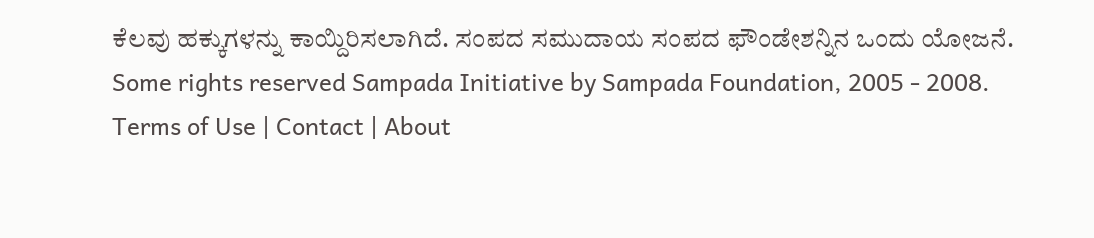ಕೆಲವು ಹಕ್ಕುಗಳನ್ನು ಕಾಯ್ದಿರಿಸಲಾಗಿದೆ. ಸಂಪದ ಸಮುದಾಯ ಸಂಪದ ಫೌಂಡೇಶನ್ನಿನ ಒಂದು ಯೋಜನೆ.
Some rights reserved Sampada Initiative by Sampada Foundation, 2005 - 2008.
Terms of Use | Contact | About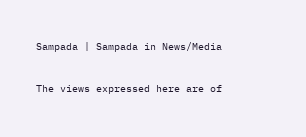Sampada | Sampada in News/Media

The views expressed here are of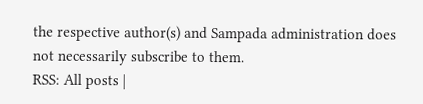the respective author(s) and Sampada administration does not necessarily subscribe to them.
RSS: All posts |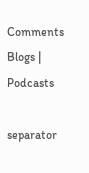Comments
Blogs | Podcasts

separator